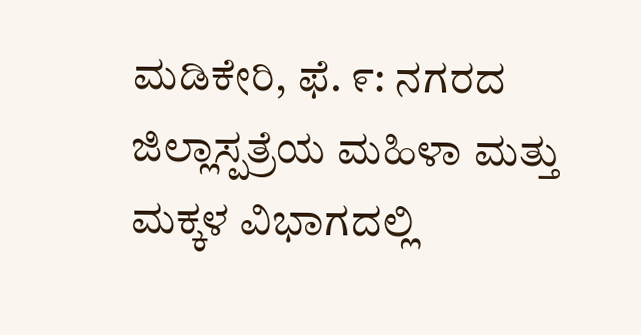ಮಡಿಕೇರಿ, ಫೆ. ೯: ನಗರದ ಜಿಲ್ಲಾಸ್ಪತ್ರೆಯ ಮಹಿಳಾ ಮತ್ತು ಮಕ್ಕಳ ವಿಭಾಗದಲ್ಲಿ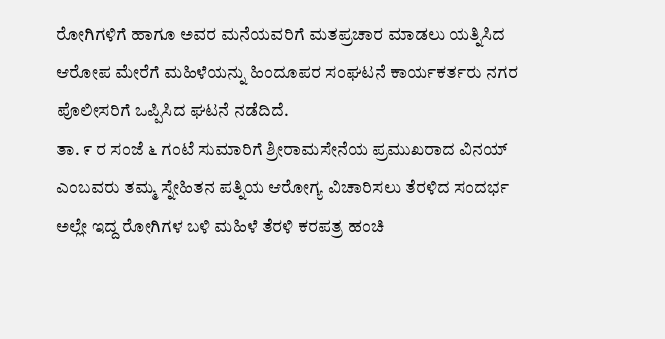ರೋಗಿಗಳಿಗೆ ಹಾಗೂ ಅವರ ಮನೆಯವರಿಗೆ ಮತಪ್ರಚಾರ ಮಾಡಲು ಯತ್ನಿಸಿದ ಆರೋಪ ಮೇರೆಗೆ ಮಹಿಳೆಯನ್ನು ಹಿಂದೂಪರ ಸಂಘಟನೆ ಕಾರ್ಯಕರ್ತರು ನಗರ ಪೊಲೀಸರಿಗೆ ಒಪ್ಪಿಸಿದ ಘಟನೆ ನಡೆದಿದೆ.
ತಾ. ೯ ರ ಸಂಜೆ ೬ ಗಂಟೆ ಸುಮಾರಿಗೆ ಶ್ರೀರಾಮಸೇನೆಯ ಪ್ರಮುಖರಾದ ವಿನಯ್ ಎಂಬವರು ತಮ್ಮ ಸ್ನೇಹಿತನ ಪತ್ನಿಯ ಆರೋಗ್ಯ ವಿಚಾರಿಸಲು ತೆರಳಿದ ಸಂದರ್ಭ ಅಲ್ಲೇ ಇದ್ದ ರೋಗಿಗಳ ಬಳಿ ಮಹಿಳೆ ತೆರಳಿ ಕರಪತ್ರ ಹಂಚಿ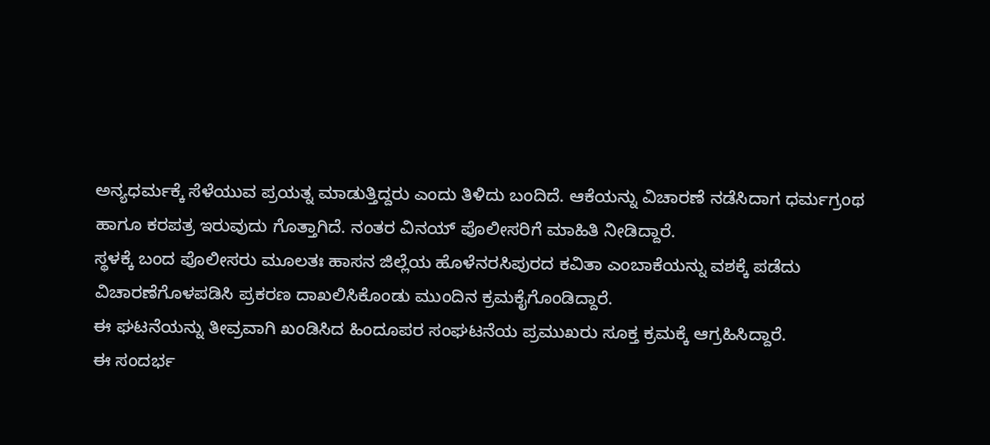ಅನ್ಯಧರ್ಮಕ್ಕೆ ಸೆಳೆಯುವ ಪ್ರಯತ್ನ ಮಾಡುತ್ತಿದ್ದರು ಎಂದು ತಿಳಿದು ಬಂದಿದೆ. ಆಕೆಯನ್ನು ವಿಚಾರಣೆ ನಡೆಸಿದಾಗ ಧರ್ಮಗ್ರಂಥ ಹಾಗೂ ಕರಪತ್ರ ಇರುವುದು ಗೊತ್ತಾಗಿದೆ. ನಂತರ ವಿನಯ್ ಪೊಲೀಸರಿಗೆ ಮಾಹಿತಿ ನೀಡಿದ್ದಾರೆ.
ಸ್ಥಳಕ್ಕೆ ಬಂದ ಪೊಲೀಸರು ಮೂಲತಃ ಹಾಸನ ಜಿಲ್ಲೆಯ ಹೊಳೆನರಸಿಪುರದ ಕವಿತಾ ಎಂಬಾಕೆಯನ್ನು ವಶಕ್ಕೆ ಪಡೆದು ವಿಚಾರಣೆಗೊಳಪಡಿಸಿ ಪ್ರಕರಣ ದಾಖಲಿಸಿಕೊಂಡು ಮುಂದಿನ ಕ್ರಮಕೈಗೊಂಡಿದ್ದಾರೆ.
ಈ ಘಟನೆಯನ್ನು ತೀವ್ರವಾಗಿ ಖಂಡಿಸಿದ ಹಿಂದೂಪರ ಸಂಘಟನೆಯ ಪ್ರಮುಖರು ಸೂಕ್ತ ಕ್ರಮಕ್ಕೆ ಆಗ್ರಹಿಸಿದ್ದಾರೆ.
ಈ ಸಂದರ್ಭ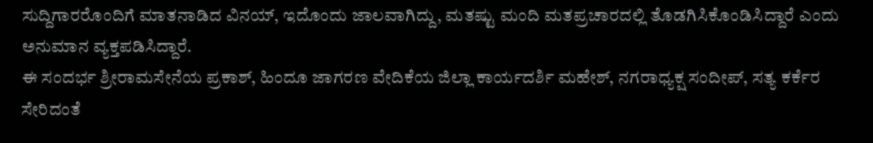ಸುದ್ದಿಗಾರರೊಂದಿಗೆ ಮಾತನಾಡಿದ ವಿನಯ್, ಇದೊಂದು ಜಾಲವಾಗಿದ್ದು, ಮತಷ್ಟು ಮಂದಿ ಮತಪ್ರಚಾರದಲ್ಲಿ ತೊಡಗಿಸಿಕೊಂಡಿಸಿದ್ದಾರೆ ಎಂದು ಅನುಮಾನ ವ್ಯಕ್ತಪಡಿಸಿದ್ದಾರೆ.
ಈ ಸಂದರ್ಭ ಶ್ರೀರಾಮಸೇನೆಯ ಪ್ರಕಾಶ್, ಹಿಂದೂ ಜಾಗರಣ ವೇದಿಕೆಯ ಜಿಲ್ಲಾ ಕಾರ್ಯದರ್ಶಿ ಮಹೇಶ್, ನಗರಾಧ್ಯಕ್ಷ ಸಂದೀಪ್, ಸತ್ಯ ಕರ್ಕೆರ ಸೇರಿದಂತೆ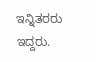ಇನ್ನಿತರರು ಇದ್ದರು.